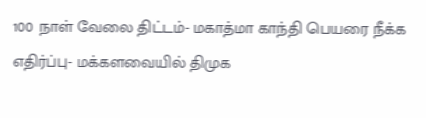100 நாள் வேலை திட்டம்- மகாத்மா காந்தி பெயரை நீக்க எதிர்ப்பு- மக்களவையில் திமுக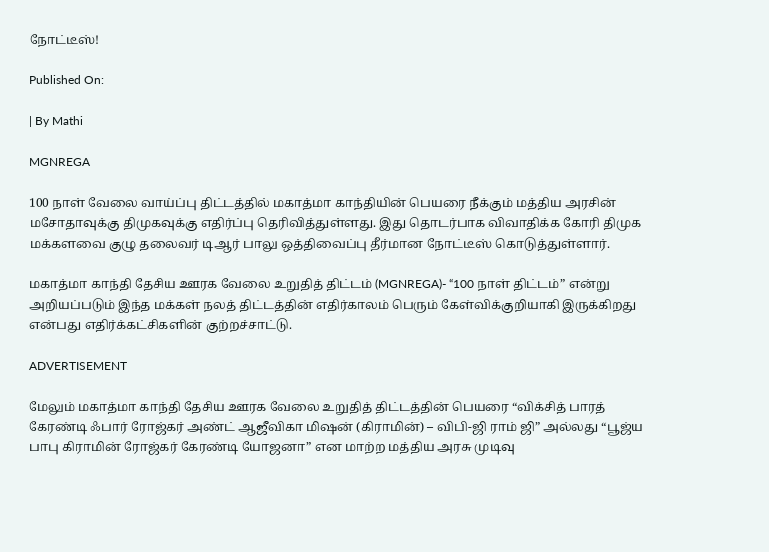நோட்டீஸ்!

Published On:

| By Mathi

MGNREGA

100 நாள் வேலை வாய்ப்பு திட்டத்தில் மகாத்மா காந்தியின் பெயரை நீக்கும் மத்திய அரசின் மசோதாவுக்கு திமுகவுக்கு எதிர்ப்பு தெரிவித்துள்ளது. இது தொடர்பாக விவாதிக்க கோரி திமுக மக்களவை குழு தலைவர் டிஆர் பாலு ஒத்திவைப்பு தீர்மான நோட்டீஸ் கொடுத்துள்ளார்.

மகாத்மா காந்தி தேசிய ஊரக வேலை உறுதித் திட்டம் (MGNREGA)- “100 நாள் திட்டம்” என்று அறியப்படும் இந்த மக்கள் நலத் திட்டத்தின் எதிர்காலம் பெரும் கேள்விக்குறியாகி இருக்கிறது என்பது எதிர்க்கட்சிகளின் குற்றச்சாட்டு.

ADVERTISEMENT

மேலும் மகாத்மா காந்தி தேசிய ஊரக வேலை உறுதித் திட்டத்தின் பெயரை “விக்சித் பாரத் கேரண்டி ஃபார் ரோஜ்கர் அண்ட் ஆஜீவிகா மிஷன் (கிராமின்) – விபி-ஜி ராம் ஜி” அல்லது “பூஜ்ய பாபு கிராமின் ரோஜ்கர் கேரண்டி யோஜனா” என மாற்ற மத்திய அரசு முடிவு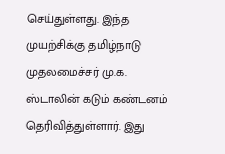செய்துள்ளது. இந்த முயற்சிக்கு தமிழ்நாடு முதலமைச்சர் மு.க. ஸ்டாலின் கடும் கண்டனம் தெரிவித்துள்ளார். இது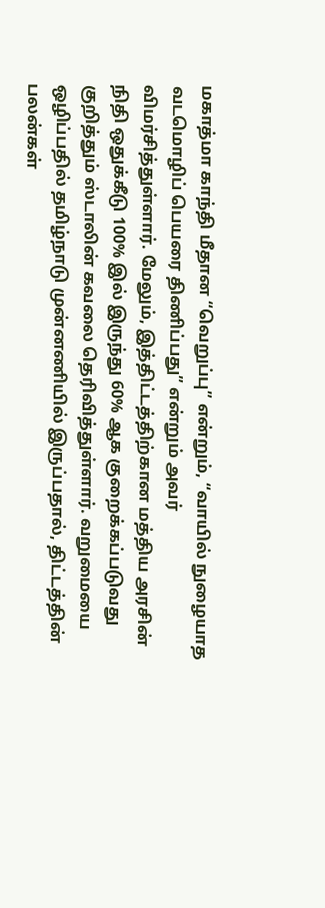மகாத்மா காந்தி மீதான “வெறுப்பு” என்றும், “வாயில் நுழையாத வடமொழிப் பெயரை திணிப்பது” என்றும் அவர் விமர்சித்துள்ளார். மேலும், இத்திட்டத்திற்கான மத்திய அரசின் நிதி ஒதுக்கீடு 100% இல் இருந்து 60% ஆக குறைக்கப்படுவது குறித்தும் ஸ்டாலின் கவலை தெரிவித்துள்ளார். வறுமையை ஒழிப்பதில் தமிழ்நாடு முன்னணியில் இருப்பதால், திட்டத்தின் பலன்கள்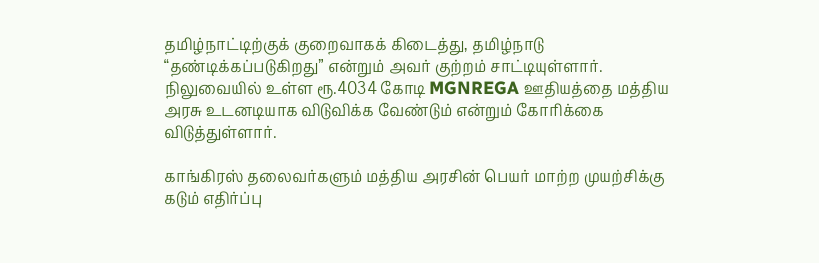தமிழ்நாட்டிற்குக் குறைவாகக் கிடைத்து, தமிழ்நாடு “தண்டிக்கப்படுகிறது” என்றும் அவர் குற்றம் சாட்டியுள்ளார். நிலுவையில் உள்ள ரூ.4034 கோடி MGNREGA ஊதியத்தை மத்திய அரசு உடனடியாக விடுவிக்க வேண்டும் என்றும் கோரிக்கை விடுத்துள்ளார்.

காங்கிரஸ் தலைவர்களும் மத்திய அரசின் பெயர் மாற்ற முயற்சிக்கு கடும் எதிர்ப்பு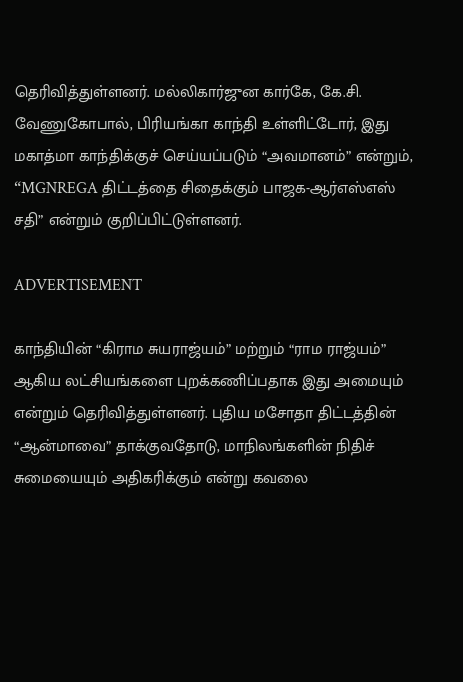தெரிவித்துள்ளனர். மல்லிகார்ஜுன கார்கே, கே.சி. வேணுகோபால், பிரியங்கா காந்தி உள்ளிட்டோர், இது மகாத்மா காந்திக்குச் செய்யப்படும் “அவமானம்” என்றும், “MGNREGA திட்டத்தை சிதைக்கும் பாஜக-ஆர்எஸ்எஸ் சதி” என்றும் குறிப்பிட்டுள்ளனர்.

ADVERTISEMENT

காந்தியின் “கிராம சுயராஜ்யம்” மற்றும் “ராம ராஜ்யம்” ஆகிய லட்சியங்களை புறக்கணிப்பதாக இது அமையும் என்றும் தெரிவித்துள்ளனர். புதிய மசோதா திட்டத்தின் “ஆன்மாவை” தாக்குவதோடு, மாநிலங்களின் நிதிச் சுமையையும் அதிகரிக்கும் என்று கவலை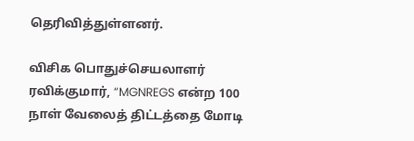தெரிவித்துள்ளனர்.

விசிக பொதுச்செயலாளர் ரவிக்குமார், “MGNREGS என்ற 100 நாள் வேலைத் திட்டத்தை மோடி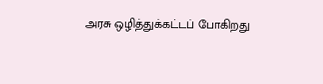அரசு ஒழித்துக்கட்டப் போகிறது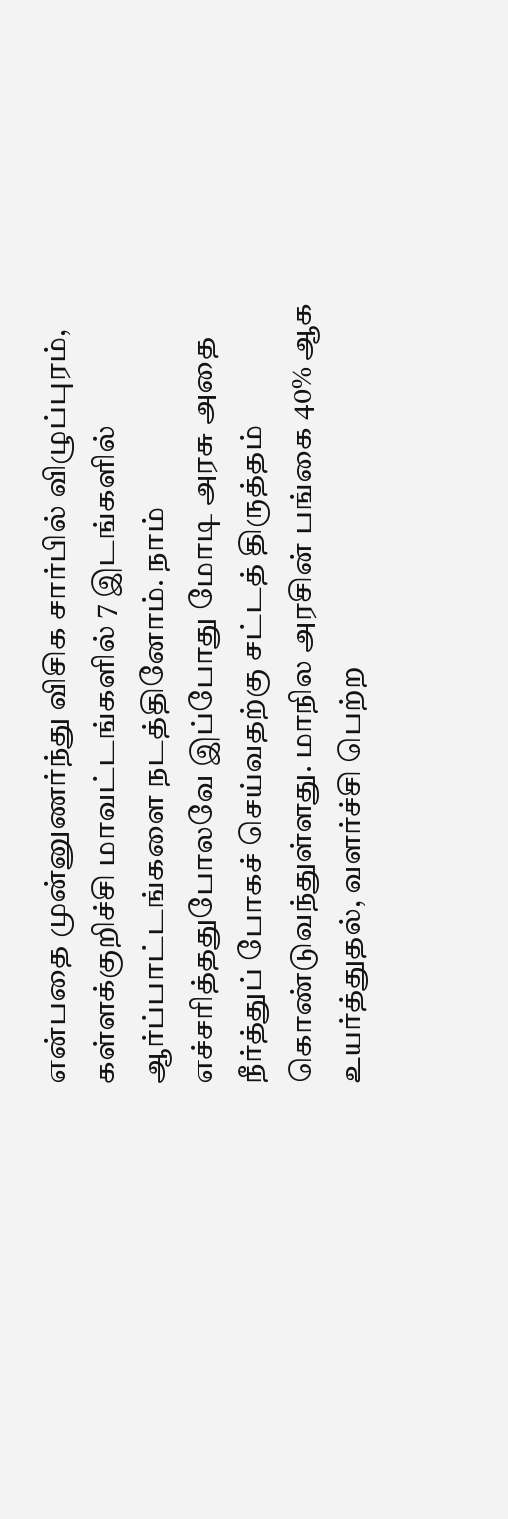என்பதை முன்னுணர்ந்து விசிக சார்பில் விழுப்புரம், கள்ளக்குறிச்சி மாவட்டங்களில் 7 இடங்களில் ஆர்ப்பாட்டங்களை நடத்தினோம். நாம் எச்சரித்ததுபோலவே இப்போது மோடி அரசு அதை நீர்த்துப் போகச் செய்வதற்கு சட்டத் திருத்தம் கொண்டுவந்துள்ளது. மாநில அரசின் பங்கை 40% ஆக உயர்த்துதல், வளர்ச்சி பெற்ற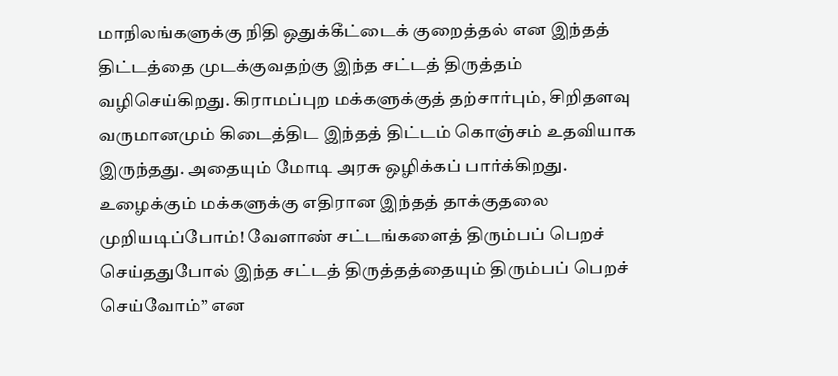மாநிலங்களுக்கு நிதி ஒதுக்கீட்டைக் குறைத்தல் என இந்தத் திட்டத்தை முடக்குவதற்கு இந்த சட்டத் திருத்தம் வழிசெய்கிறது. கிராமப்புற மக்களுக்குத் தற்சார்பும், சிறிதளவு வருமானமும் கிடைத்திட இந்தத் திட்டம் கொஞ்சம் உதவியாக இருந்தது. அதையும் மோடி அரசு ஒழிக்கப் பார்க்கிறது. உழைக்கும் மக்களுக்கு எதிரான இந்தத் தாக்குதலை முறியடிப்போம்! வேளாண் சட்டங்களைத் திரும்பப் பெறச் செய்ததுபோல் இந்த சட்டத் திருத்தத்தையும் திரும்பப் பெறச் செய்வோம்” என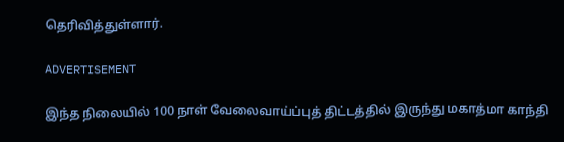தெரிவித்துள்ளார்.

ADVERTISEMENT

இந்த நிலையில் 100 நாள் வேலைவாய்ப்புத் திட்டத்தில் இருந்து மகாத்மா காந்தி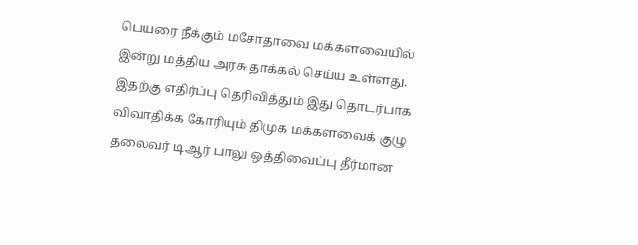பெயரை நீக்கும் மசோதாவை மக்களவையில் இன்று மத்திய அரசு தாக்கல் செய்ய உள்ளது. இதற்கு எதிர்ப்பு தெரிவித்தும் இது தொடர்பாக விவாதிக்க கோரியும் திமுக மக்களவைக் குழு தலைவர் டிஆர் பாலு ஒத்திவைப்பு தீர்மான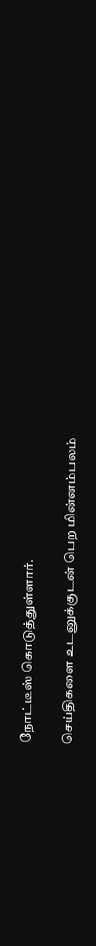நோட்டீஸ் கொடுத்துள்ளார்.

செய்திகளை உடனுக்குடன் பெற மின்னம்பலம்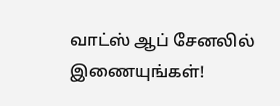வாட்ஸ் ஆப் சேனலில் இணையுங்கள்!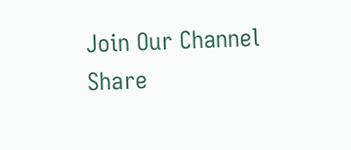Join Our Channel
Share